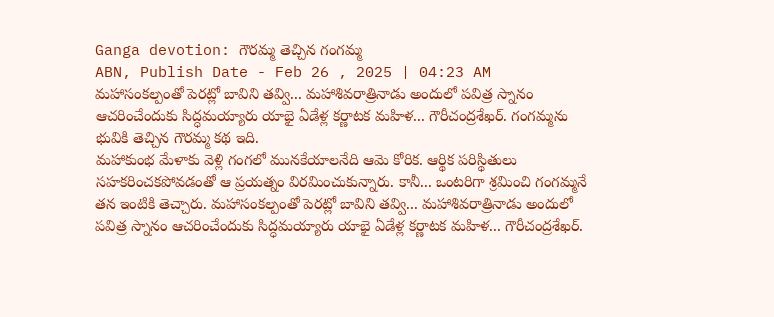Ganga devotion: గౌరమ్మ తెచ్చిన గంగమ్మ
ABN, Publish Date - Feb 26 , 2025 | 04:23 AM
మహాసంకల్పంతో పెరట్లో బావిని తవ్వి... మహాశివరాత్రినాడు అందులో పవిత్ర స్నానం ఆచరించేందుకు సిద్ధమయ్యారు యాభై ఏడేళ్ల కర్ణాటక మహిళ... గౌరీచంద్రశేఖర్. గంగమ్మను భువికి తెచ్చిన గౌరమ్మ కథ ఇది.
మహాకుంభ మేళాకు వెళ్లి గంగలో మునకేయాలనేది ఆమె కోరిక. ఆర్థిక పరిస్థితులు సహకరించకపోవడంతో ఆ ప్రయత్నం విరమించుకున్నారు. కానీ... ఒంటరిగా శ్రమించి గంగమ్మనే తన ఇంటికి తెచ్చారు. మహాసంకల్పంతో పెరట్లో బావిని తవ్వి... మహాశివరాత్రినాడు అందులో పవిత్ర స్నానం ఆచరించేందుకు సిద్ధమయ్యారు యాభై ఏడేళ్ల కర్ణాటక మహిళ... గౌరీచంద్రశేఖర్.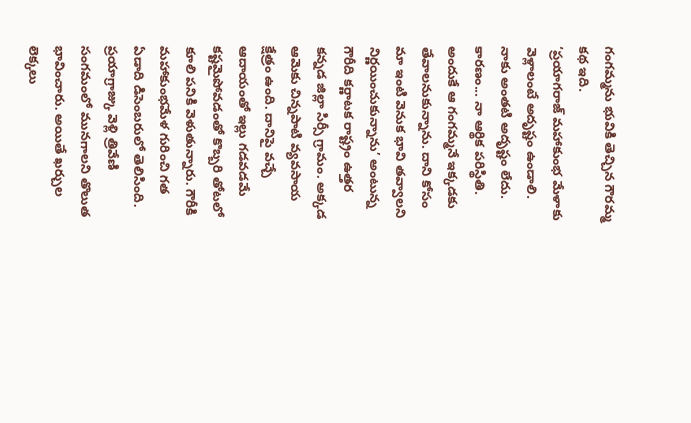గంగమ్మను భువికి తెచ్చిన గౌరమ్మ కథ ఇది.
‘ప్రయాగరాజ్ మహాకుంభ మేళాకు వెళ్లాలంటే అదృష్టం ఉండాలి. నాకు అంతటి అదృష్టం లేదు. కారణం... నా ఆర్థిక పరిస్థితి. అందుకే ఆ గంగమ్మనే ఇక్కడకు తేవాలనుకున్నాను. దాని కోసం మా ఇంటి వెనుక భావి తవ్వాలని నిర్ణయించుకున్నాను’ అంటున్న గౌరీది కర్ణాటక రాష్ట్రం ఉత్తర కన్నడ జిల్లా సిర్సీ గ్రామం. అక్కడ ఆమెకు చిన్నపాటి వ్యవసాయ క్షేత్రం ఉంది. దానిపై వచ్చే ఆదాయంతో ఇల్లు గడవడమే కష్టమైపోవడంతో కొబ్బరి తోటలో కూలి పనికి వెళుతున్నారు. గౌరీకి మహాకుంభమేళ గురించి గత ఏడాది డిసెంబరులో తెలిసింది. ప్రయాగ్రాజ్కు వెళ్లి త్రివేణి సంగమంలో మునగాలని తొలుత భావించారు. అయితే ఖర్చుల లెక్కలు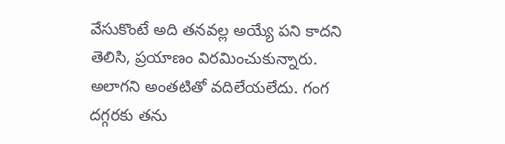వేసుకొంటే అది తనవల్ల అయ్యే పని కాదని తెలిసి, ప్రయాణం విరమించుకున్నారు.
అలాగని అంతటితో వదిలేయలేదు. గంగ దగ్గరకు తను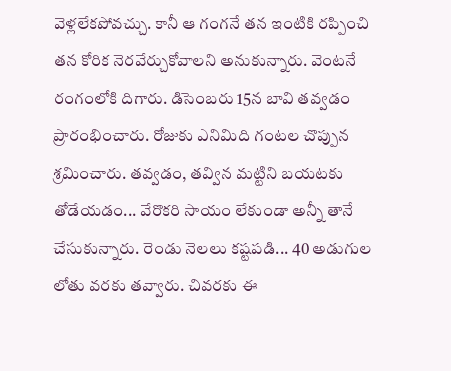వెళ్లలేకపోవచ్చు. కానీ ఆ గంగనే తన ఇంటికి రప్పించి తన కోరిక నెరవేర్చుకోవాలని అనుకున్నారు. వెంటనే రంగంలోకి దిగారు. డిసెంబరు 15న బావి తవ్వడం ప్రారంభించారు. రోజుకు ఎనిమిది గంటల చొప్పున శ్రమించారు. తవ్వడం, తవ్విన మట్టిని బయటకు తోడేయడం... వేరొకరి సాయం లేకుండా అన్నీ తానే చేసుకున్నారు. రెండు నెలలు కష్టపడి... 40 అడుగుల లోతు వరకు తవ్వారు. చివరకు ఈ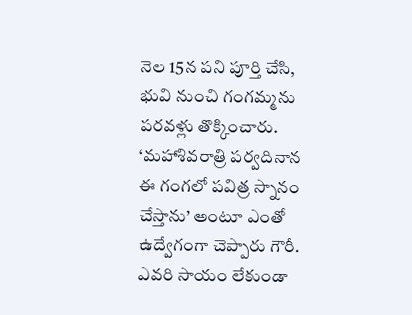నెల 15న పని పూర్తి చేసి, భువి నుంచి గంగమ్మను పరవళ్లు తొక్కించారు.
‘మహాశివరాత్రి పర్వదినాన ఈ గంగలో పవిత్ర స్నానం చేస్తాను’ అంటూ ఎంతో ఉద్వేగంగా చెప్పారు గౌరీ. ఎవరి సాయం లేకుండా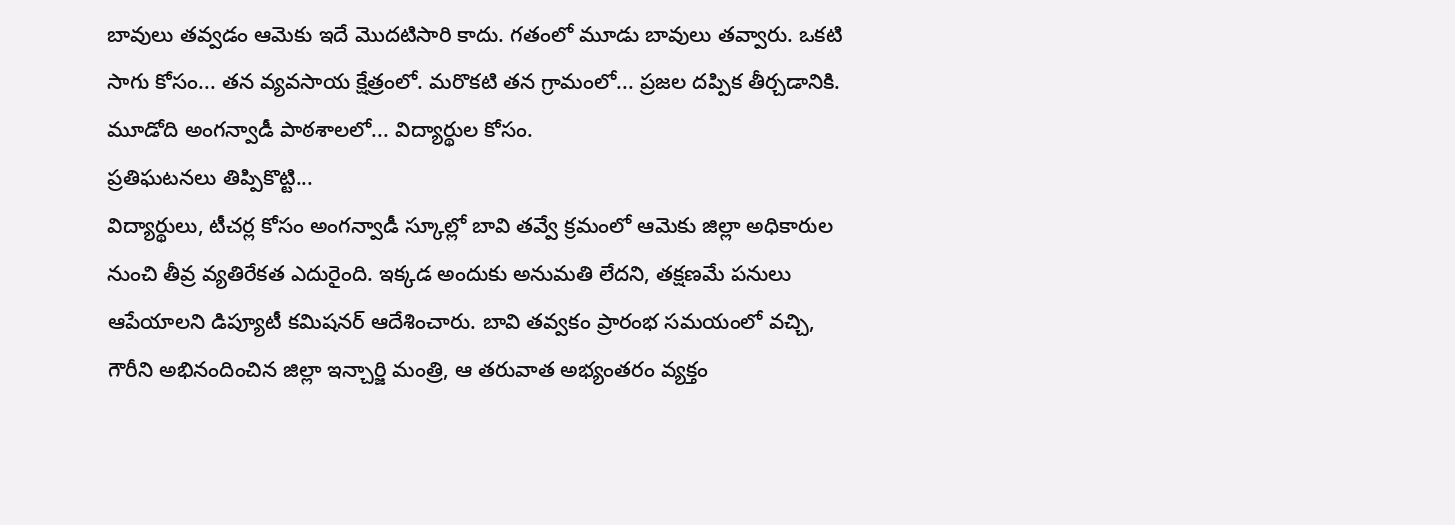బావులు తవ్వడం ఆమెకు ఇదే మొదటిసారి కాదు. గతంలో మూడు బావులు తవ్వారు. ఒకటి సాగు కోసం... తన వ్యవసాయ క్షేత్రంలో. మరొకటి తన గ్రామంలో... ప్రజల దప్పిక తీర్చడానికి. మూడోది అంగన్వాడీ పాఠశాలలో... విద్యార్థుల కోసం.
ప్రతిఘటనలు తిప్పికొట్టి...
విద్యార్థులు, టీచర్ల కోసం అంగన్వాడీ స్కూల్లో బావి తవ్వే క్రమంలో ఆమెకు జిల్లా అధికారుల నుంచి తీవ్ర వ్యతిరేకత ఎదురైంది. ఇక్కడ అందుకు అనుమతి లేదని, తక్షణమే పనులు ఆపేయాలని డిప్యూటీ కమిషనర్ ఆదేశించారు. బావి తవ్వకం ప్రారంభ సమయంలో వచ్చి, గౌరీని అభినందించిన జిల్లా ఇన్చార్జి మంత్రి, ఆ తరువాత అభ్యంతరం వ్యక్తం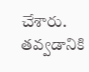చేశారు. తవ్వడానికి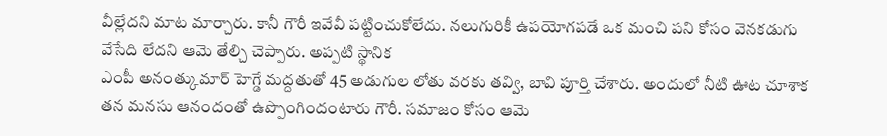వీల్లేదని మాట మార్చారు. కానీ గౌరీ ఇవేవీ పట్టించుకోలేదు. నలుగురికీ ఉపయోగపడే ఒక మంచి పని కోసం వెనకడుగు వేసేది లేదని ఆమె తేల్చి చెప్పారు. అప్పటి స్థానిక
ఎంపీ అనంత్కుమార్ హెగ్డే మద్దతుతో 45 అడుగుల లోతు వరకు తవ్వి, బావి పూర్తి చేశారు. అందులో నీటి ఊట చూశాక తన మనసు ఆనందంతో ఉప్పొంగిందంటారు గౌరీ. సమాజం కోసం ఆమె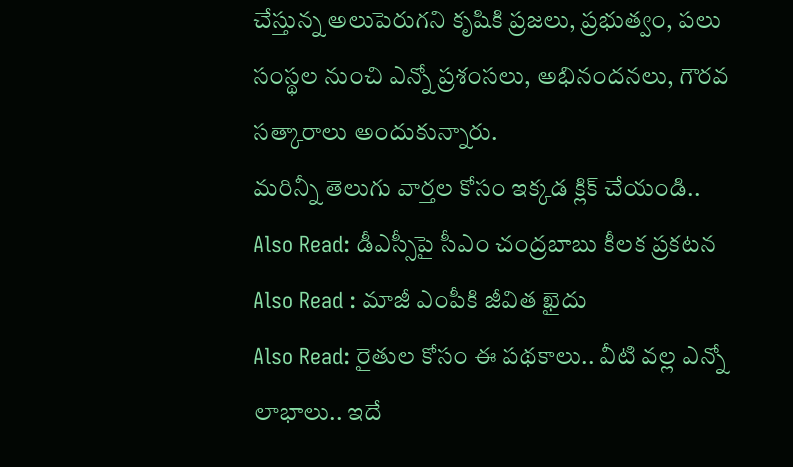చేస్తున్న అలుపెరుగని కృషికి ప్రజలు, ప్రభుత్వం, పలు సంస్థల నుంచి ఎన్నో ప్రశంసలు, అభినందనలు, గౌరవ సత్కారాలు అందుకున్నారు.
మరిన్నీ తెలుగు వార్తల కోసం ఇక్కడ క్లిక్ చేయండి..
Also Read: డీఎస్సీపై సీఎం చంద్రబాబు కీలక ప్రకటన
Also Read : మాజీ ఎంపీకి జీవిత ఖైదు
Also Read: రైతుల కోసం ఈ పథకాలు.. వీటి వల్ల ఎన్నో లాభాలు.. ఇదే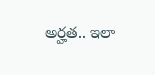అర్హత.. ఇలా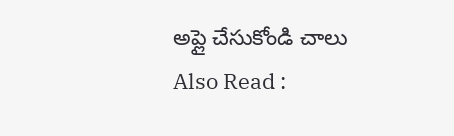అప్లై చేసుకోండి చాలు
Also Read :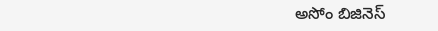అసోం బిజినెస్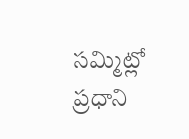సమ్మిట్లో ప్రధాని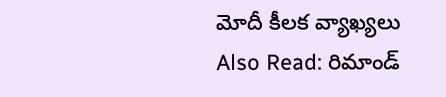మోదీ కీలక వ్యాఖ్యలు
Also Read: రిమాండ్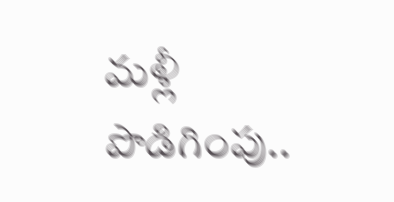మళ్లీ పొడిగింపు..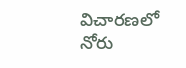విచారణలో నోరు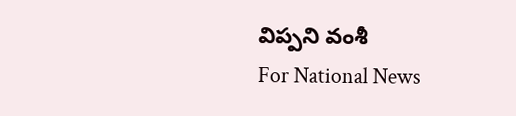విప్పని వంశీ
For National News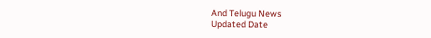And Telugu News
Updated Date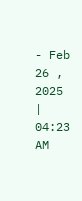- Feb 26 , 2025 | 04:23 AM